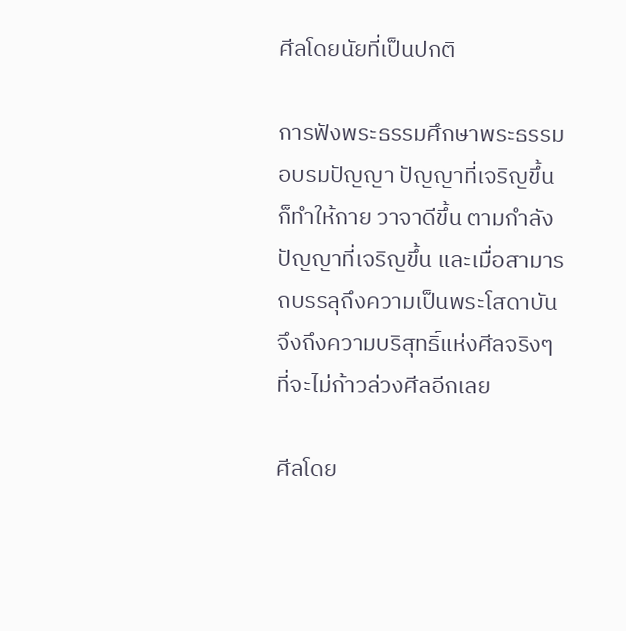ศีลโดยนัยที่เป็นปกติ

การฟังพระธรรมศึกษาพระธรรม อบรมปัญญา ปัญญาที่เจริญขึ้น ก็ทำให้กาย วาจาดีขึ้น ตามกำลังปัญญาที่เจริญขึ้น และเมื่อสามารถบรรลุถึงความเป็นพระโสดาบัน จึงถึงความบริสุทธิ์แห่งศีลจริงๆ ที่จะไม่ก้าวล่วงศีลอีกเลย

ศีลโดย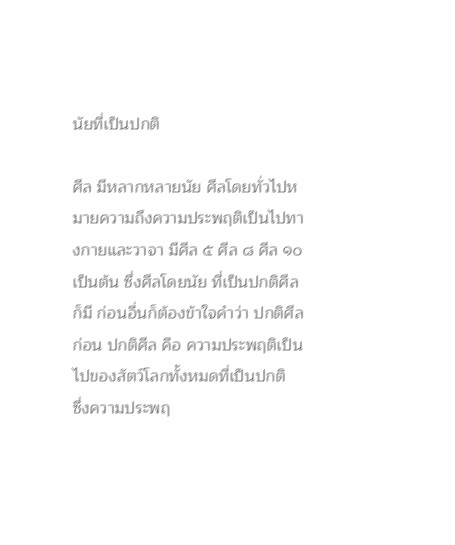นัยที่เป็นปกติ

ศีล มีหลากหลายนัย ศีลโดยทั่วไปหมายความถึงความประพฤติเป็นไปทางกายและวาจา มีศีล ๕ ศีล ๘ ศีล ๑๐ เป็นต้น ซึ่งศีลโดยนัย ที่เป็นปกติศีลก็มี ก่อนอื่นก็ต้องข้าใจคำว่า ปกติศีลก่อน ปกติศีล คือ ความประพฤติเป็นไปของสัตว์โลกทั้งหมดที่เป็นปกติ
ซึ่งความประพฤ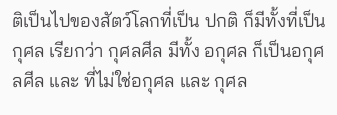ติเป็นไปของสัตว์โลกที่เป็น ปกติ ก็มีทั้งที่เป็นกุศล เรียกว่า กุศลศีล มีทั้ง อกุศล ก็เป็นอกุศลศีล และ ที่ไม่ใช่อกุศล และ กุศล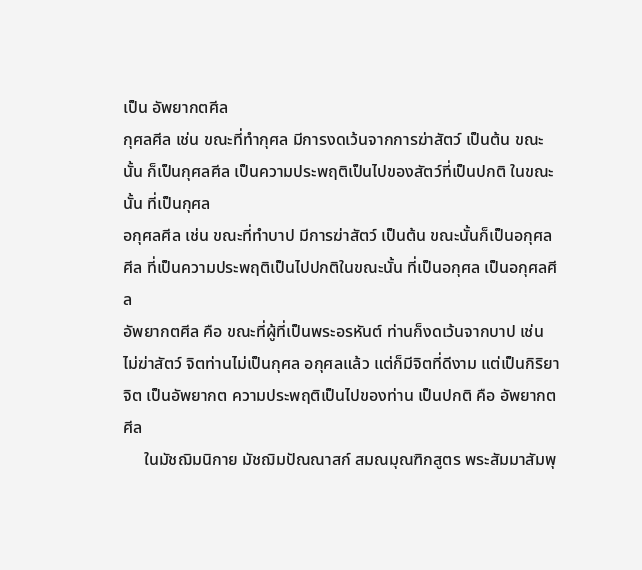เป็น อัพยากตศีล
กุศลศีล เช่น ขณะที่ทำกุศล มีการงดเว้นจากการฆ่าสัตว์ เป็นต้น ขณะนั้น ก็เป็นกุศลศีล เป็นความประพฤติเป็นไปของสัตว์ที่เป็นปกติ ในขณะนั้น ที่เป็นกุศล
อกุศลศีล เช่น ขณะที่ทำบาป มีการฆ่าสัตว์ เป็นต้น ขณะนั้นก็เป็นอกุศลศีล ที่เป็นความประพฤติเป็นไปปกติในขณะนั้น ที่เป็นอกุศล เป็นอกุศลศีล
อัพยากตศีล คือ ขณะที่ผู้ที่เป็นพระอรหันต์ ท่านก็งดเว้นจากบาป เช่น ไม่ฆ่าสัตว์ จิตท่านไม่เป็นกุศล อกุศลแล้ว แต่ก็มีจิตที่ดีงาม แต่เป็นกิริยาจิต เป็นอัพยากต ความประพฤติเป็นไปของท่าน เป็นปกติ คือ อัพยากตศีล
     ในมัชฌิมนิกาย มัชฌิมปัณณาสก์ สมณมุณฑิกสูตร พระสัมมาสัมพุ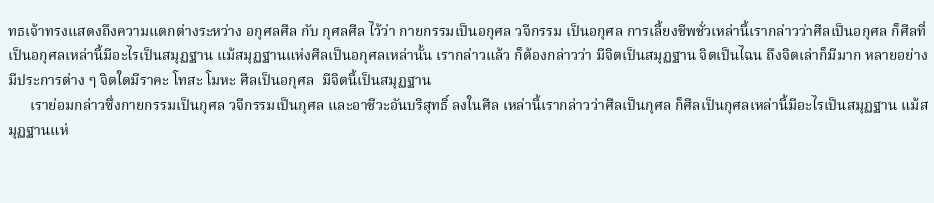ทธเจ้าทรงแสดงถึงความแตกต่างระหว่าง อกุศลศีล กับ กุศลศีล ไว้ว่า กายกรรมเป็นอกุศล วจีกรรม เป็นอกุศล การเลี้ยงชีพชั่วเหล่านี้เรากล่าวว่าศีลเป็นอกุศล ก็ศีลที่เป็นอกุศลเหล่านี้มีอะไรเป็นสมุฏฐาน แม้สมุฏฐานแห่งศีลเป็นอกุศลเหล่านั้น เรากล่าวแล้ว ก็ต้องกล่าวว่า มีจิตเป็นสมุฏฐาน จิตเป็นไฉน ถึงจิตเล่าก็มีมาก หลายอย่าง มีประการต่าง ๆ จิตใดมีราคะ โทสะ โมหะ ศีลเป็นอกุศล  มีจิตนี้เป็นสมุฏฐาน
      เราย่อมกล่าวซึ่งกายกรรมเป็นกุศล วจีกรรมเป็นกุศล และอาชีวะอันบริสุทธิ์ ลงในศีล เหล่านี้เรากล่าวว่าศีลเป็นกุศล ก็ศีลเป็นกุศลเหล่านี้มีอะไรเป็นสมุฏฐาน แม้สมุฏฐานแห่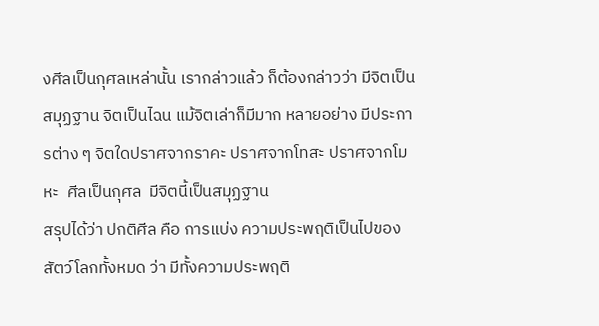งศีลเป็นกุศลเหล่านั้น เรากล่าวแล้ว ก็ต้องกล่าวว่า มีจิตเป็นสมุฏฐาน จิตเป็นไฉน แม้จิตเล่าก็มีมาก หลายอย่าง มีประการต่าง ๆ จิตใดปราศจากราคะ ปราศจากโทสะ ปราศจากโมหะ  ศีลเป็นกุศล  มีจิตนี้เป็นสมุฏฐาน
สรุปได้ว่า ปกติศีล คือ การแบ่ง ความประพฤติเป็นไปของสัตว์โลกทั้งหมด ว่า มีทั้งความประพฤติ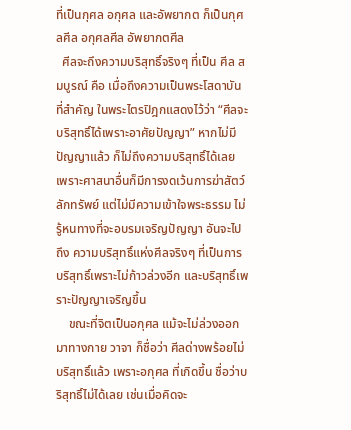ที่เป็นกุศล อกุศล และอัพยากต ก็เป็นกุศลศีล อกุศลศีล อัพยากตศีล
  ศีลจะถึงความบริสุทธิ์จริงๆ ที่เป็น ศีล สมบูรณ์ คือ เมื่อถึงความเป็นพระโสดาบัน ที่สำคัญ ในพระไตรปิฎกแสดงไว้ว่า “ศีลจะบริสุทธิ์ได้เพราะอาศัยปัญญา” หากไม่มีปัญญาแล้ว ก็ไม่ถึงความบริสุทธิ์ได้เลย เพราะศาสนาอื่นก็มีการงดเว้นการฆ่าสัตว์ ลักทรัพย์ แต่ไม่มีความเข้าใจพระธรรม ไม่รู้หนทางที่จะอบรมเจริญปัญญา อันจะไปถึง ความบริสุทธิ์แห่งศีลจริงๆ ที่เป็นการบริสุทธิ์เพราะไม่ก้าวล่วงอีก และบริสุทธิ์เพราะปัญญาเจริญขึ้น
    ขณะที่จิตเป็นอกุศล แม้จะไม่ล่วงออกมาทางกาย วาจา ก็ชื่อว่า ศีลด่างพร้อยไม่บริสุทธิ์แล้ว เพราะอกุศล ที่เกิดขึ้น ชื่อว่าบริสุทธิ์ไม่ได้เลย เช่นเมื่อคิดจะ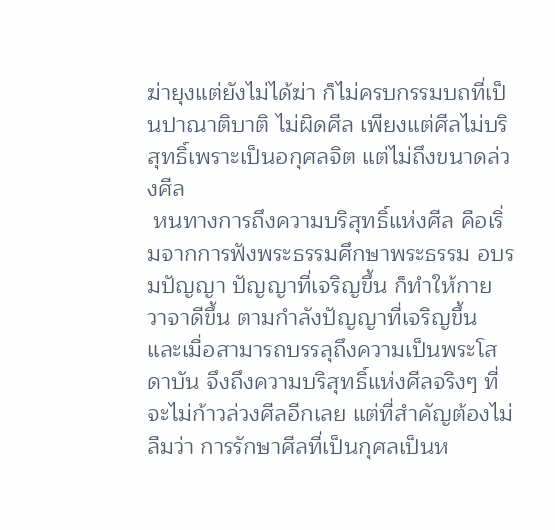ฆ่ายุงแต่ยังไม่ได้ฆ่า ก็ไม่ครบกรรมบถที่เป็นปาณาติบาติ ไม่ผิดศีล เพียงแต่ศีลไม่บริสุทธิ์เพราะเป็นอกุศลจิต แต่ไม่ถึงขนาดล่วงศีล
 หนทางการถึงความบริสุทธิ์แห่งศีล คือเริ่มจากการฟังพระธรรมศึกษาพระธรรม อบรมปัญญา ปัญญาที่เจริญขึ้น ก็ทำให้กาย วาจาดีขึ้น ตามกำลังปัญญาที่เจริญขึ้น และเมื่อสามารถบรรลุถึงความเป็นพระโสดาบัน จึงถึงความบริสุทธิ์แห่งศีลจริงๆ ที่จะไม่ก้าวล่วงศีลอีกเลย แต่ที่สำคัญต้องไม่ลืมว่า การรักษาศีลที่เป็นกุศลเป็นห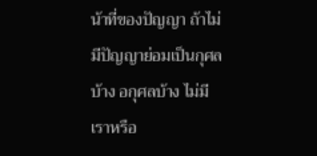น้าที่ของปัญญา ถ้าไม่มีปัญญาย่อมเป็นกุศลบ้าง อกุศลบ้าง ไม่มีเราหรือ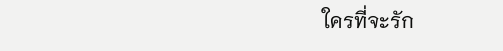ใครที่จะรัก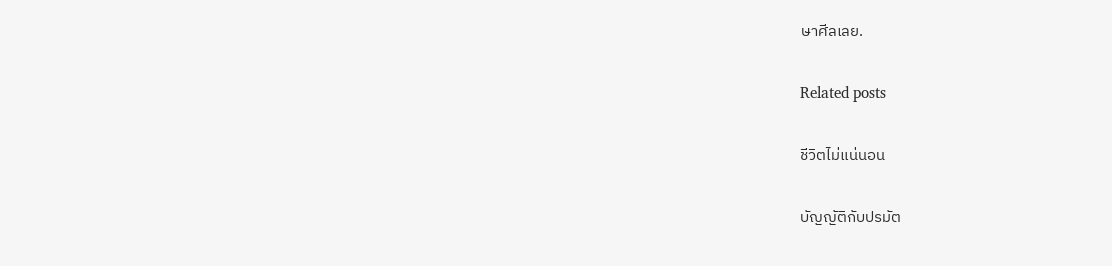ษาศีลเลย.

Related posts

ชีวิตไม่แน่นอน

บัญญัติกับปรมัต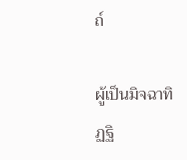ถ์

ผู้เป็นมิจฉาทิฏฐิ